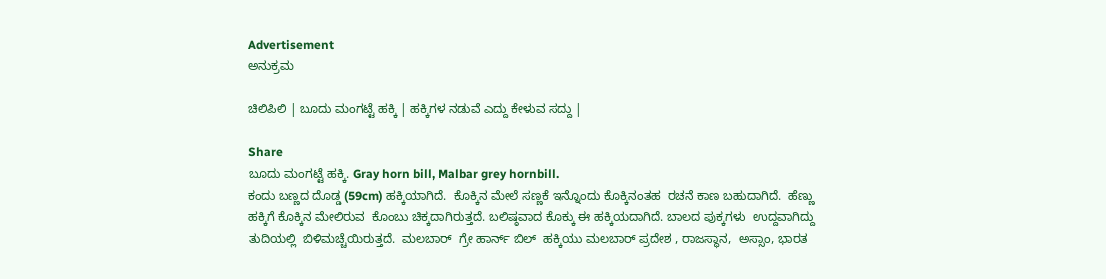Advertisement
ಅನುಕ್ರಮ

ಚಿಲಿಪಿಲಿ | ಬೂದು ಮಂಗಟ್ಟೆ ಹಕ್ಕಿ | ಹಕ್ಕಿಗಳ ನಡುವೆ ಎದ್ದು ಕೇಳುವ ಸದ್ದು |

Share
ಬೂದು ಮಂಗಟ್ಟೆ ಹಕ್ಕಿ. Gray horn bill, Malbar grey hornbill.
ಕಂದು ಬಣ್ಣದ ದೊಡ್ಡ (59cm) ಹಕ್ಕಿಯಾಗಿದೆ.  ಕೊಕ್ಕಿನ ಮೇಲೆ ಸಣ್ಣಕೆ ಇನ್ನೊಂದು ಕೊಕ್ಕಿನಂತಹ  ರಚನೆ ಕಾಣ ಬಹುದಾಗಿದೆ.  ಹೆಣ್ಣು ಹಕ್ಕಿಗೆ ಕೊಕ್ಕಿನ ಮೇಲಿರುವ  ಕೊಂಬು ಚಿಕ್ಕದಾಗಿರುತ್ತದೆ. ಬಲಿಷ್ಠವಾದ ಕೊಕ್ಕು ಈ ಹಕ್ಕಿಯದಾಗಿದೆ. ಬಾಲದ ಪುಕ್ಕಗಳು  ಉದ್ದವಾಗಿದ್ದು  ತುದಿಯಲ್ಲಿ  ಬಿಳಿಮಚ್ಚೆಯಿರುತ್ತದೆ.  ಮಲಬಾರ್  ಗ್ರೇ ಹಾರ್ನ್ ಬಿಲ್  ಹಕ್ಕಿಯು ಮಲಬಾರ್ ಪ್ರದೇಶ , ರಾಜಸ್ಥಾನ,  ಅಸ್ಸಾಂ, ಭಾರತ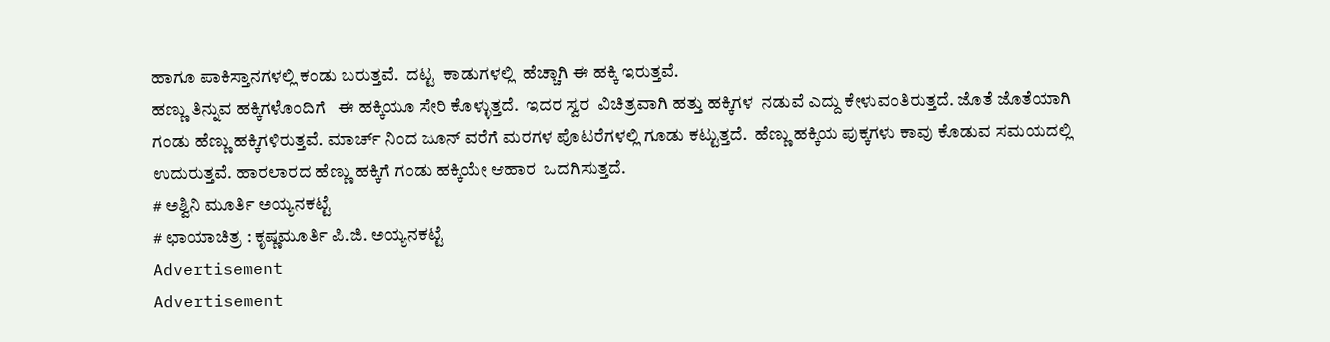ಹಾಗೂ ಪಾಕಿಸ್ತಾನಗಳಲ್ಲಿ ಕಂಡು ಬರುತ್ತವೆ.  ದಟ್ಟ  ಕಾಡುಗಳಲ್ಲಿ  ಹೆಚ್ಚಾಗಿ ಈ ಹಕ್ಕಿ ಇರುತ್ತವೆ.
ಹಣ್ಣು ತಿನ್ನುವ ಹಕ್ಕಿಗಳೊಂದಿಗೆ   ಈ ಹಕ್ಕಿಯೂ ಸೇರಿ ಕೊಳ್ಳುತ್ತದೆ.  ಇದರ ಸ್ವರ  ವಿಚಿತ್ರವಾಗಿ ಹತ್ತು ಹಕ್ಕಿಗಳ  ನಡುವೆ ಎದ್ದು ಕೇಳುವಂತಿರುತ್ತದೆ. ಜೊತೆ ಜೊತೆಯಾಗಿ ಗಂಡು ಹೆಣ್ಣು ಹಕ್ಕಿಗಳಿರುತ್ತವೆ. ಮಾರ್ಚ್ ನಿಂದ ಜೂನ್ ವರೆಗೆ ಮರಗಳ ಪೊಟರೆಗಳಲ್ಲಿ ಗೂಡು ಕಟ್ಟುತ್ತದೆ.  ಹೆಣ್ಣು ಹಕ್ಕಿಯ ಪುಕ್ಕಗಳು ಕಾವು ಕೊಡುವ ಸಮಯದಲ್ಲಿ ಉದುರುತ್ತವೆ. ಹಾರಲಾರದ ಹೆಣ್ಣು ಹಕ್ಕಿಗೆ ಗಂಡು ಹಕ್ಕಿಯೇ ಆಹಾರ  ಒದಗಿಸುತ್ತದೆ.
# ಅಶ್ವಿನಿ ಮೂರ್ತಿ ಅಯ್ಯನಕಟ್ಟೆ
# ಛಾಯಾಚಿತ್ರ : ಕೃಷ್ಣಮೂರ್ತಿ ಪಿ.ಜಿ. ಅಯ್ಯನಕಟ್ಟೆ
Advertisement
Advertisement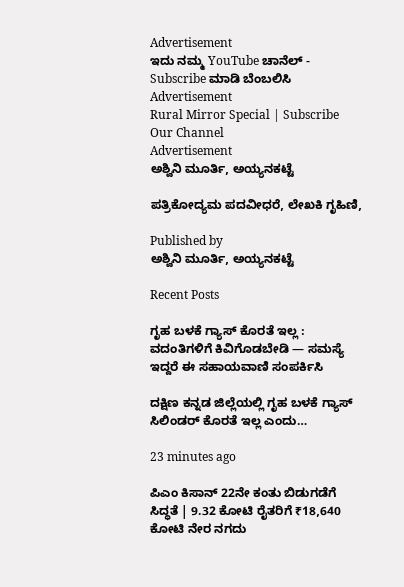Advertisement
ಇದು ನಮ್ಮ YouTube ಚಾನೆಲ್ - Subscribe ಮಾಡಿ ಬೆಂಬಲಿಸಿ
Advertisement
Rural Mirror Special | Subscribe Our Channel
Advertisement
ಅಶ್ವಿನಿ ಮೂರ್ತಿ, ಅಯ್ಯನಕಟ್ಟೆ

ಪತ್ರಿಕೋದ್ಯಮ ಪದವೀಧರೆ, ಲೇಖಕಿ ಗೃಹಿಣಿ,

Published by
ಅಶ್ವಿನಿ ಮೂರ್ತಿ, ಅಯ್ಯನಕಟ್ಟೆ

Recent Posts

ಗೃಹ ಬಳಕೆ ಗ್ಯಾಸ್ ಕೊರತೆ ಇಲ್ಲ : ವದಂತಿಗಳಿಗೆ ಕಿವಿಗೊಡಬೇಡಿ — ಸಮಸ್ಯೆ ಇದ್ದರೆ ಈ ಸಹಾಯವಾಣಿ ಸಂಪರ್ಕಿಸಿ

ದಕ್ಷಿಣ ಕನ್ನಡ ಜಿಲ್ಲೆಯಲ್ಲಿ ಗೃಹ ಬಳಕೆ ಗ್ಯಾಸ್ ಸಿಲಿಂಡರ್ ಕೊರತೆ ಇಲ್ಲ ಎಂದು…

23 minutes ago

ಪಿಎಂ ಕಿಸಾನ್‌ 22ನೇ ಕಂತು ಬಿಡುಗಡೆಗೆ ಸಿದ್ಧತೆ | 9.32 ಕೋಟಿ ರೈತರಿಗೆ ₹18,640 ಕೋಟಿ ನೇರ ನಗದು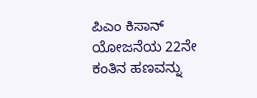ಪಿಎಂ ಕಿಸಾನ್ ಯೋಜನೆಯ 22ನೇ ಕಂತಿನ ಹಣವನ್ನು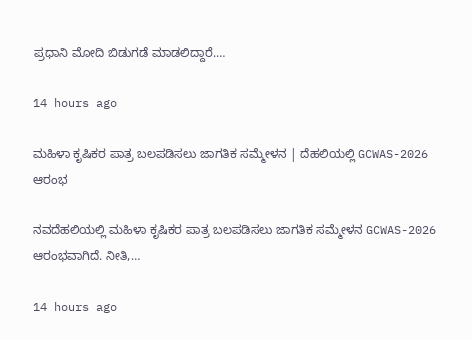ಪ್ರಧಾನಿ ಮೋದಿ ಬಿಡುಗಡೆ ಮಾಡಲಿದ್ದಾರೆ.…

14 hours ago

ಮಹಿಳಾ ಕೃಷಿಕರ ಪಾತ್ರ ಬಲಪಡಿಸಲು ಜಾಗತಿಕ ಸಮ್ಮೇಳನ | ದೆಹಲಿಯಲ್ಲಿ GCWAS-2026 ಆರಂಭ

ನವದೆಹಲಿಯಲ್ಲಿ ಮಹಿಳಾ ಕೃಷಿಕರ ಪಾತ್ರ ಬಲಪಡಿಸಲು ಜಾಗತಿಕ ಸಮ್ಮೇಳನ GCWAS-2026 ಆರಂಭವಾಗಿದೆ. ನೀತಿ,…

14 hours ago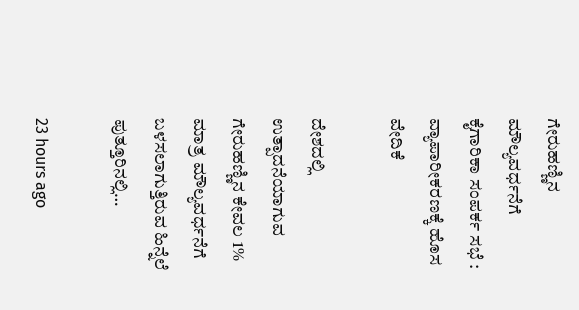ಗೇರುಹಣ್ಣಿನ ಮೌಲ್ಯವರ್ಧನೆಗೆ ಕೈಗಾರಿಕಾ ಸಂಪರ್ಕ ಸಭೆ : ವ್ಯಾಪಾರೀಕರಣಕ್ಕೆ ಹೊಸ ವೇದಿಕೆ

ದೇಶದಲ್ಲಿ ಉತ್ಪಾದನೆಯಾಗುವ ಗೇರುಹಣ್ಣಿನ ಕೇವಲ 1% ಮಾತ್ರ ಮೌಲ್ಯವರ್ಧನೆಗೆ ಬಳಸಲಾಗುತ್ತಿರುವ ಹಿನ್ನೆಲೆ ಪುತ್ತೂರಿನಲ್ಲಿ…

23 hours ago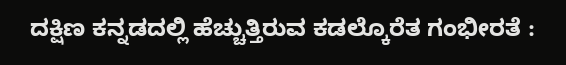ದಕ್ಷಿಣ ಕನ್ನಡದಲ್ಲಿ ಹೆಚ್ಚುತ್ತಿರುವ ಕಡಲ್ಕೊರೆತ ಗಂಭೀರತೆ :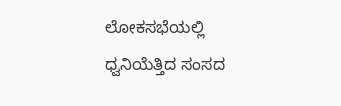ಲೋಕಸಭೆಯಲ್ಲಿ ಧ್ವನಿಯೆತ್ತಿದ ಸಂಸದ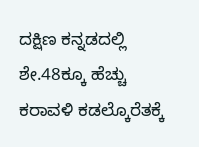ದಕ್ಷಿಣ ಕನ್ನಡದಲ್ಲಿ ಶೇ.48ಕ್ಕೂ ಹೆಚ್ಚು ಕರಾವಳಿ ಕಡಲ್ಕೊರೆತಕ್ಕೆ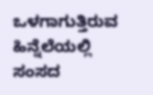ಒಳಗಾಗುತ್ತಿರುವ ಹಿನ್ನೆಲೆಯಲ್ಲಿ ಸಂಸದ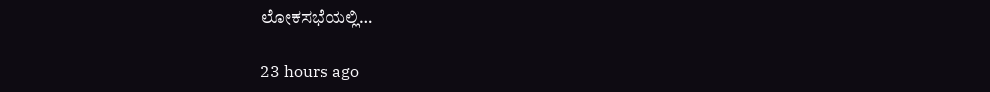ಲೋಕಸಭೆಯಲ್ಲಿ…

23 hours ago